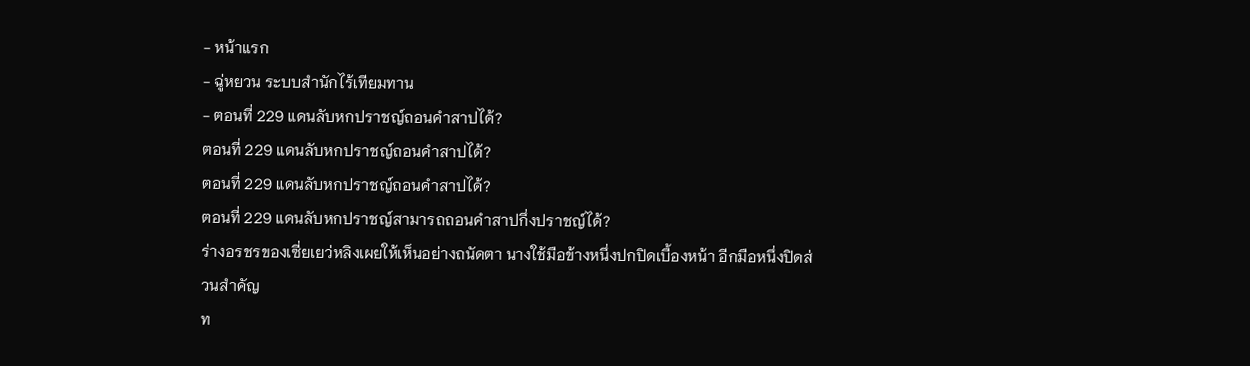- หน้าแรก
- ฉู่หยวน ระบบสำนักไร้เทียมทาน
- ตอนที่ 229 แดนลับหกปราชญ์ถอนคำสาปได้?
ตอนที่ 229 แดนลับหกปราชญ์ถอนคำสาปได้?
ตอนที่ 229 แดนลับหกปราชญ์ถอนคำสาปได้?
ตอนที่ 229 แดนลับหกปราชญ์สามารถถอนคำสาปกึ่งปราชญ์ได้?
ร่างอรชรของเซี่ยเยว่หลิงเผยให้เห็นอย่างถนัดตา นางใช้มือข้างหนึ่งปกปิดเบื้องหน้า อีกมือหนึ่งปิดส่วนสำคัญ
ท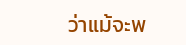ว่าแม้จะพ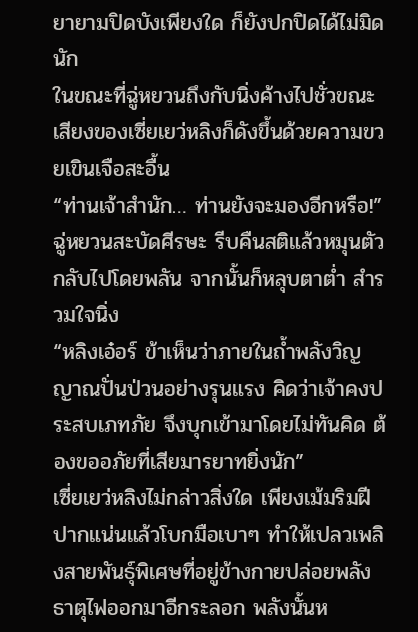ยายามปิดบังเพียงใด ก็ยังปกปิดได้ไม่มิดนัก
ในขณะที่ฉู่หยวนถึงกับนิ่งค้างไปชั่วขณะ เสียงของเซี่ยเยว่หลิงก็ดังขึ้นด้วยความขวยเขินเจือสะอื้น
“ท่านเจ้าสำนัก… ท่านยังจะมองอีกหรือ!”
ฉู่หยวนสะบัดศีรษะ รีบคืนสติแล้วหมุนตัวกลับไปโดยพลัน จากนั้นก็หลุบตาต่ำ สำรวมใจนิ่ง
“หลิงเอ๋อร์ ข้าเห็นว่าภายในถ้ำพลังวิญญาณปั่นป่วนอย่างรุนแรง คิดว่าเจ้าคงประสบเภทภัย จึงบุกเข้ามาโดยไม่ทันคิด ต้องขออภัยที่เสียมารยาทยิ่งนัก”
เซี่ยเยว่หลิงไม่กล่าวสิ่งใด เพียงเม้มริมฝีปากแน่นแล้วโบกมือเบาๆ ทำให้เปลวเพลิงสายพันธุ์พิเศษที่อยู่ข้างกายปล่อยพลังธาตุไฟออกมาอีกระลอก พลังนั้นห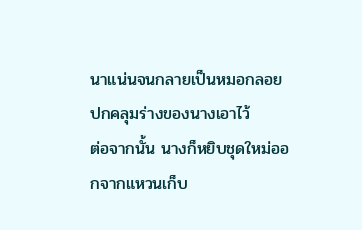นาแน่นจนกลายเป็นหมอกลอยปกคลุมร่างของนางเอาไว้
ต่อจากนั้น นางก็หยิบชุดใหม่ออกจากแหวนเก็บ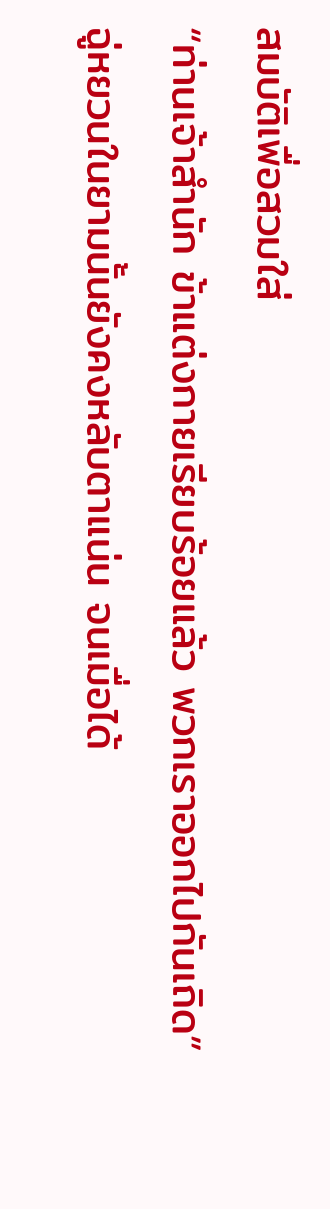สมบัติเพื่อสวมใส่
“ท่านเจ้าสำนัก ข้าแต่งกายเรียบร้อยแล้ว พวกเราออกไปกันเถิด”
ฉู่หยวนในยามนั้นยังคงหลับตาแน่น จนเมื่อได้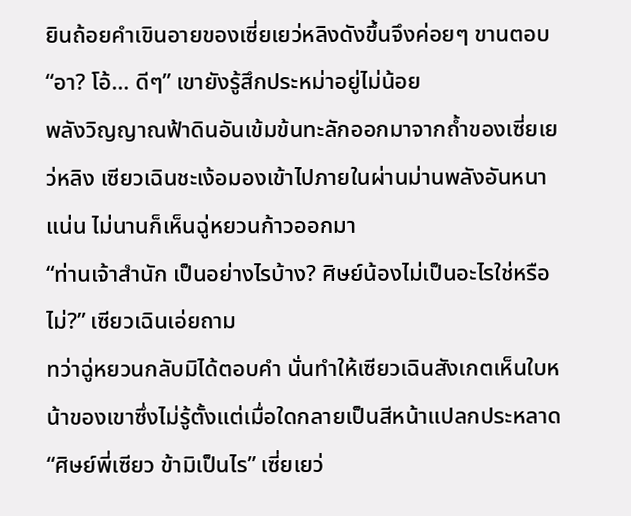ยินถ้อยคำเขินอายของเซี่ยเยว่หลิงดังขึ้นจึงค่อยๆ ขานตอบ
“อา? โอ้… ดีๆ” เขายังรู้สึกประหม่าอยู่ไม่น้อย
พลังวิญญาณฟ้าดินอันเข้มข้นทะลักออกมาจากถ้ำของเซี่ยเยว่หลิง เซียวเฉินชะเง้อมองเข้าไปภายในผ่านม่านพลังอันหนาแน่น ไม่นานก็เห็นฉู่หยวนก้าวออกมา
“ท่านเจ้าสำนัก เป็นอย่างไรบ้าง? ศิษย์น้องไม่เป็นอะไรใช่หรือไม่?” เซียวเฉินเอ่ยถาม
ทว่าฉู่หยวนกลับมิได้ตอบคำ นั่นทำให้เซียวเฉินสังเกตเห็นใบหน้าของเขาซึ่งไม่รู้ตั้งแต่เมื่อใดกลายเป็นสีหน้าแปลกประหลาด
“ศิษย์พี่เซียว ข้ามิเป็นไร” เซี่ยเยว่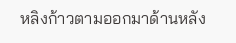หลิงก้าวตามออกมาด้านหลัง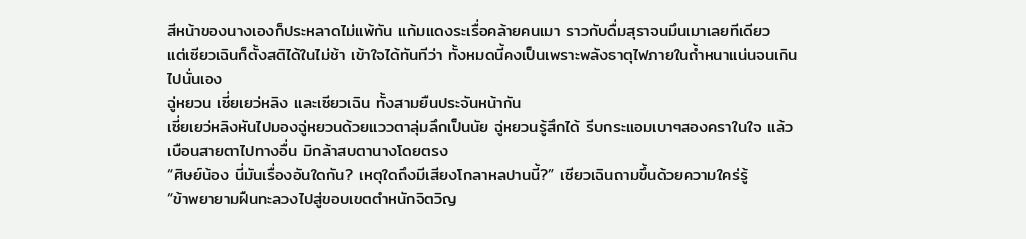สีหน้าของนางเองก็ประหลาดไม่แพ้กัน แก้มแดงระเรื่อคล้ายคนเมา ราวกับดื่มสุราจนมึนเมาเลยทีเดียว
แต่เซียวเฉินก็ตั้งสติได้ในไม่ช้า เข้าใจได้ทันทีว่า ทั้งหมดนี้คงเป็นเพราะพลังธาตุไฟภายในถ้ำหนาแน่นจนเกินไปนั่นเอง
ฉู่หยวน เซี่ยเยว่หลิง และเซียวเฉิน ทั้งสามยืนประจันหน้ากัน
เซี่ยเยว่หลิงหันไปมองฉู่หยวนด้วยแววตาลุ่มลึกเป็นนัย ฉู่หยวนรู้สึกได้ รีบกระแอมเบาๆสองคราในใจ แล้วเบือนสายตาไปทางอื่น มิกล้าสบตานางโดยตรง
“ศิษย์น้อง นี่มันเรื่องอันใดกัน? เหตุใดถึงมีเสียงโกลาหลปานนี้?” เซียวเฉินถามขึ้นด้วยความใคร่รู้
“ข้าพยายามฝืนทะลวงไปสู่ขอบเขตตำหนักจิตวิญ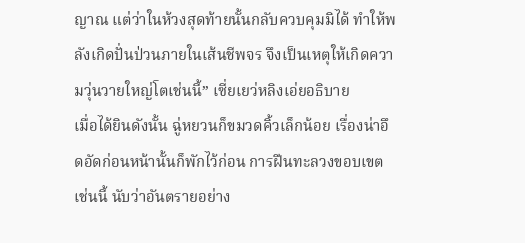ญาณ แต่ว่าในห้วงสุดท้ายนั้นกลับควบคุมมิได้ ทำให้พลังเกิดปั่นป่วนภายในเส้นชีพจร จึงเป็นเหตุให้เกิดความวุ่นวายใหญ่โตเช่นนี้” เซี่ยเยว่หลิงเอ่ยอธิบาย
เมื่อได้ยินดังนั้น ฉู่หยวนก็ขมวดคิ้วเล็กน้อย เรื่องน่าอึดอัดก่อนหน้านั้นก็พักไว้ก่อน การฝืนทะลวงขอบเขตเช่นนี้ นับว่าอันตรายอย่าง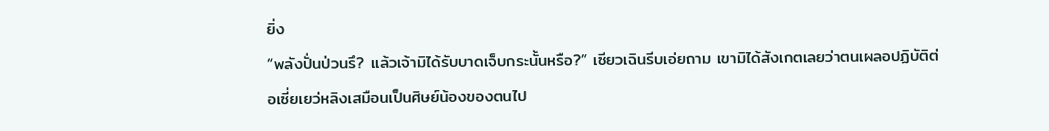ยิ่ง
“พลังปั่นป่วนรึ? แล้วเจ้ามิได้รับบาดเจ็บกระนั้นหรือ?” เซียวเฉินรีบเอ่ยถาม เขามิได้สังเกตเลยว่าตนเผลอปฏิบัติต่อเซี่ยเยว่หลิงเสมือนเป็นศิษย์น้องของตนไป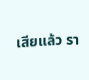เสียแล้ว รา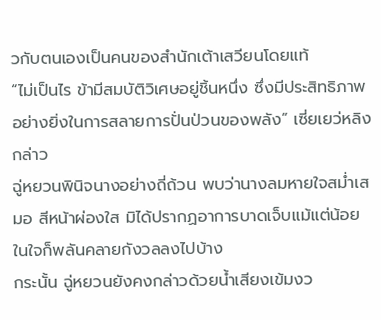วกับตนเองเป็นคนของสำนักเต้าเสวียนโดยแท้
“ไม่เป็นไร ข้ามีสมบัติวิเศษอยู่ชิ้นหนึ่ง ซึ่งมีประสิทธิภาพอย่างยิ่งในการสลายการปั่นป่วนของพลัง” เซี่ยเยว่หลิงกล่าว
ฉู่หยวนพินิจนางอย่างถี่ถ้วน พบว่านางลมหายใจสม่ำเสมอ สีหน้าผ่องใส มิได้ปรากฏอาการบาดเจ็บแม้แต่น้อย ในใจก็พลันคลายกังวลลงไปบ้าง
กระนั้น ฉู่หยวนยังคงกล่าวด้วยน้ำเสียงเข้มงว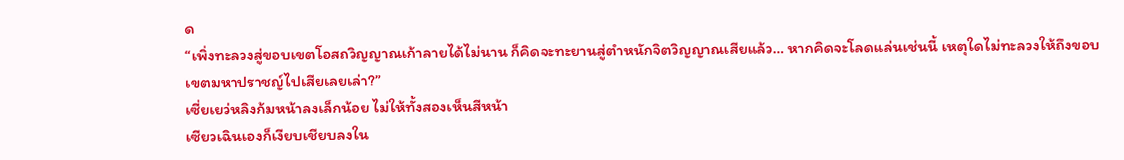ด
“เพิ่งทะลวงสู่ขอบเขตโอสถวิญญาณเก้าลายได้ไม่นาน ก็คิดจะทะยานสู่ตำหนักจิตวิญญาณเสียแล้ว… หากคิดจะโลดแล่นเช่นนี้ เหตุใดไม่ทะลวงให้ถึงขอบเขตมหาปราชญ์ไปเสียเลยเล่า?”
เซี่ยเยว่หลิงก้มหน้าลงเล็กน้อย ไม่ให้ทั้งสองเห็นสีหน้า
เซียวเฉินเองก็เงียบเชียบลงใน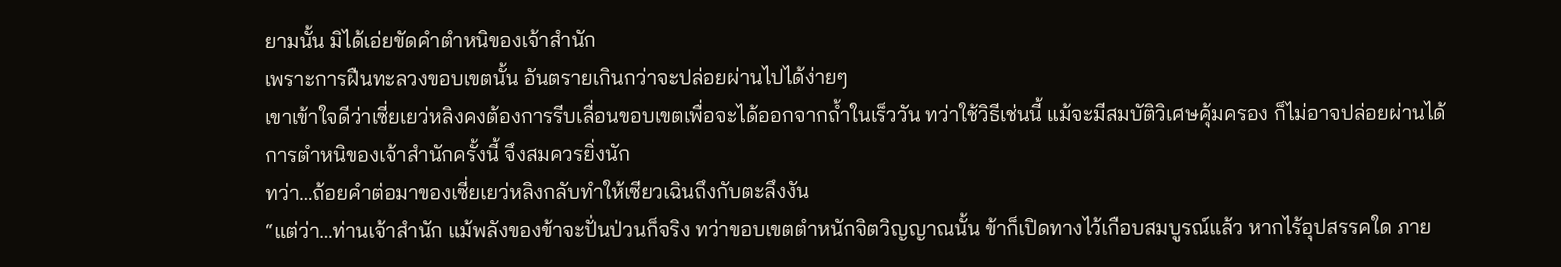ยามนั้น มิได้เอ่ยขัดคำตำหนิของเจ้าสำนัก
เพราะการฝืนทะลวงขอบเขตนั้น อันตรายเกินกว่าจะปล่อยผ่านไปได้ง่ายๆ
เขาเข้าใจดีว่าเซี่ยเยว่หลิงคงต้องการรีบเลื่อนขอบเขตเพื่อจะได้ออกจากถ้ำในเร็ววัน ทว่าใช้วิธีเช่นนี้ แม้จะมีสมบัติวิเศษคุ้มครอง ก็ไม่อาจปล่อยผ่านได้
การตำหนิของเจ้าสำนักครั้งนี้ จึงสมควรยิ่งนัก
ทว่า…ถ้อยคำต่อมาของเซี่ยเยว่หลิงกลับทำให้เซียวเฉินถึงกับตะลึงงัน
“แต่ว่า…ท่านเจ้าสำนัก แม้พลังของข้าจะปั่นป่วนก็จริง ทว่าขอบเขตตำหนักจิตวิญญาณนั้น ข้าก็เปิดทางไว้เกือบสมบูรณ์แล้ว หากไร้อุปสรรคใด ภาย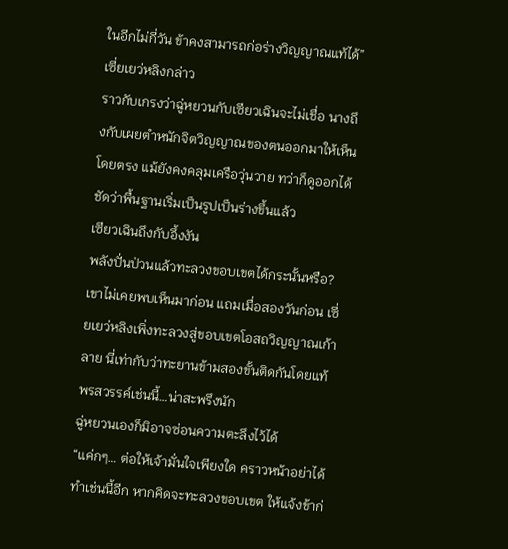ในอีกไม่กี่วัน ข้าคงสามารถก่อร่างวิญญาณแท้ได้” เซี่ยเยว่หลิงกล่าว
ราวกับเกรงว่าฉู่หยวนกับเซียวเฉินจะไม่เชื่อ นางถึงกับเผยตำหนักจิตวิญญาณของตนออกมาให้เห็นโดยตรง แม้ยังคงคลุมเครือวุ่นวาย ทว่าก็ดูออกได้ชัดว่าพื้นฐานเริ่มเป็นรูปเป็นร่างขึ้นแล้ว
เซียวเฉินถึงกับอึ้งงัน
พลังปั่นป่วนแล้วทะลวงขอบเขตได้กระนั้นหรือ?
เขาไม่เคยพบเห็นมาก่อน แถมเมื่อสองวันก่อน เซี่ยเยว่หลิงเพิ่งทะลวงสู่ขอบเขตโอสถวิญญาณเก้าลาย นี่เท่ากับว่าทะยานข้ามสองขั้นติดกันโดยแท้
พรสวรรค์เช่นนี้…น่าสะพรึงนัก
ฉู่หยวนเองก็มิอาจซ่อนความตะลึงไว้ได้
“แค่กๆ… ต่อให้เจ้ามั่นใจเพียงใด คราวหน้าอย่าได้ทำเช่นนี้อีก หากคิดจะทะลวงขอบเขต ให้แจ้งข้าก่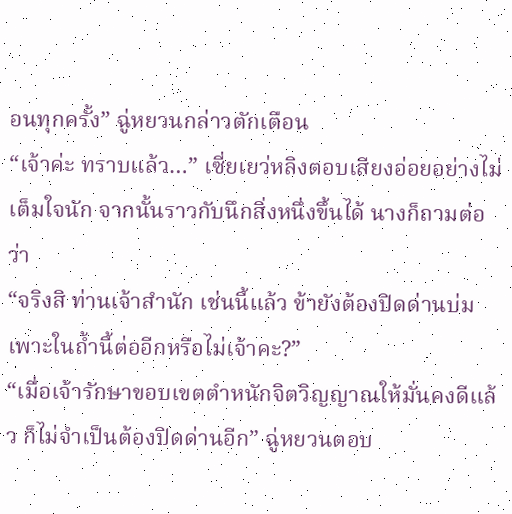อนทุกครั้ง” ฉู่หยวนกล่าวตักเตือน
“เจ้าค่ะ ทราบแล้ว…” เซี่ยเยว่หลิงตอบเสียงอ่อยอย่างไม่เต็มใจนัก จากนั้นราวกับนึกสิ่งหนึ่งขึ้นได้ นางก็ถามต่อว่า
“จริงสิ ท่านเจ้าสำนัก เช่นนี้แล้ว ข้ายังต้องปิดด่านบ่มเพาะในถ้ำนี้ต่ออีกหรือไม่เจ้าคะ?”
“เมื่อเจ้ารักษาขอบเขตตำหนักจิตวิญญาณให้มั่นคงดีแล้ว ก็ไม่จำเป็นต้องปิดด่านอีก” ฉู่หยวนตอบ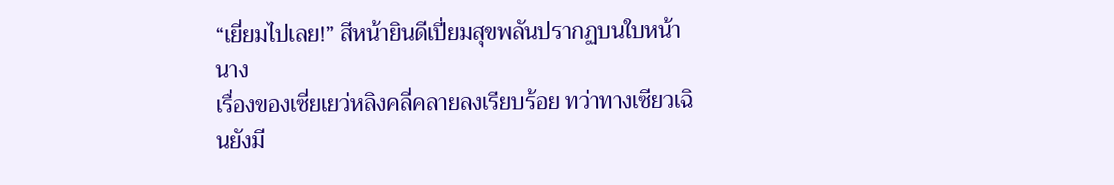“เยี่ยมไปเลย!” สีหน้ายินดีเปี่ยมสุขพลันปรากฏบนใบหน้านาง
เรื่องของเซี่ยเยว่หลิงคลี่คลายลงเรียบร้อย ทว่าทางเซียวเฉินยังมี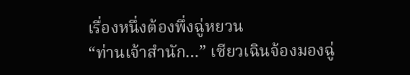เรื่องหนึ่งต้องพึ่งฉู่หยวน
“ท่านเจ้าสำนัก…” เซียวเฉินจ้องมองฉู่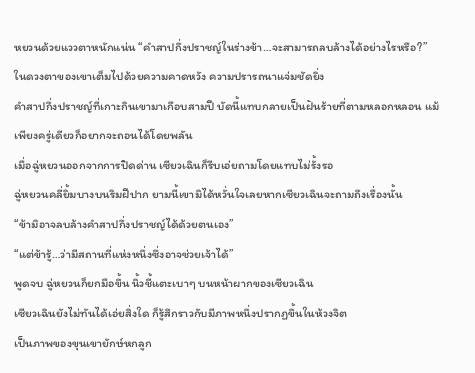หยวนด้วยแววตาหนักแน่น “คำสาปกึ่งปราชญ์ในร่างข้า…จะสามารถลบล้างได้อย่างไรหรือ?”
ในดวงตาของเขาเต็มไปด้วยความคาดหวัง ความปรารถนาแจ่มชัดยิ่ง
คำสาปกึ่งปราชญ์ที่เกาะกินเขามาเกือบสามปี บัดนี้แทบกลายเป็นฝันร้ายที่ตามหลอกหลอน แม้เพียงครู่เดียวก็อยากจะถอนได้โดยพลัน
เมื่อฉู่หยวนออกจากการปิดด่าน เซียวเฉินก็รีบเอ่ยถามโดยแทบไม่รั้งรอ
ฉู่หยวนคลี่ยิ้มบางบนริมฝีปาก ยามนี้เขามิได้หวั่นใจเลยหากเซียวเฉินจะถามถึงเรื่องนั้น
“ข้ามิอาจลบล้างคำสาปกึ่งปราชญ์ได้ด้วยตนเอง”
“แต่ข้ารู้…ว่ามีสถานที่แห่งหนึ่งซึ่งอาจช่วยเจ้าได้”
พูดจบ ฉู่หยวนก็ยกมือขึ้น นิ้วชี้แตะเบาๆ บนหน้าผากของเซียวเฉิน
เซียวเฉินยังไม่ทันได้เอ่ยสิ่งใด ก็รู้สึกราวกับมีภาพหนึ่งปรากฏขึ้นในห้วงจิต
เป็นภาพของขุนเขายักษ์หกลูก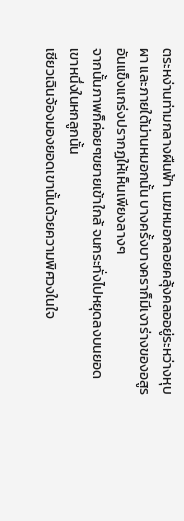ตระหง่านท่ามกลางผืนฟ้า เมฆหมอกลอยคลุ้งคลออยู่ระหว่างหุบผา และภายใต้ม่านหมอกนั้น บางครั้งบางคราก็มีเงาร่างของอสูรอันแข็งแกร่งปรากฏให้เห็นเพียงลางๆ
จากนั้นภาพก็ค่อยๆขยายเข้าใกล้ จนกระทั่งไปหยุดลงบนยอดเขาหนึ่งในหกลูกนั้น
เซียวเฉินจ้องมองยอดเขานั้นด้วยความพิศวงในใจ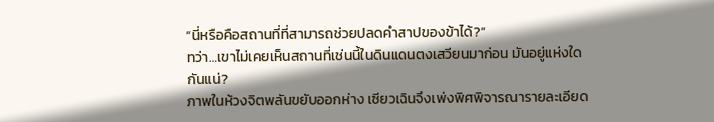“นี่หรือคือสถานที่ที่สามารถช่วยปลดคำสาปของข้าได้?”
ทว่า…เขาไม่เคยเห็นสถานที่เช่นนี้ในดินแดนตงเสวียนมาก่อน มันอยู่แห่งใดกันแน่?
ภาพในห้วงจิตพลันขยับออกห่าง เซียวเฉินจึงเพ่งพิศพิจารณารายละเอียด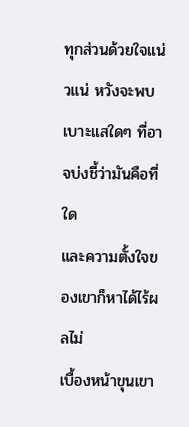ทุกส่วนด้วยใจแน่วแน่ หวังจะพบเบาะแสใดๆ ที่อาจบ่งชี้ว่ามันคือที่ใด
และความตั้งใจของเขาก็หาได้ไร้ผลไม่
เบื้องหน้าขุนเขา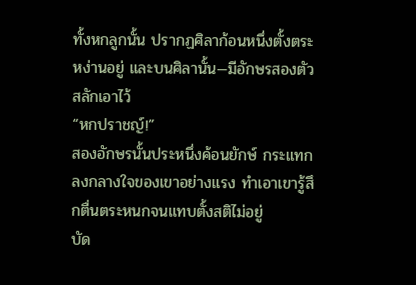ทั้งหกลูกนั้น ปรากฏศิลาก้อนหนึ่งตั้งตระหง่านอยู่ และบนศิลานั้น—มีอักษรสองตัวสลักเอาไว้
“หกปราชญ์!”
สองอักษรนั้นประหนึ่งค้อนยักษ์ กระแทกลงกลางใจของเขาอย่างแรง ทำเอาเขารู้สึกตื่นตระหนกจนแทบตั้งสติไม่อยู่
บัด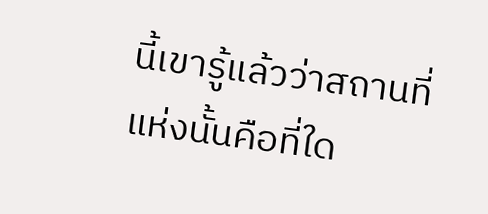นี้เขารู้แล้วว่าสถานที่แห่งนั้นคือที่ใด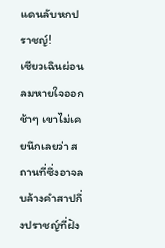แดนลับหกปราชญ์!
เซียวเฉินผ่อนลมหายใจออกช้าๆ เขาไม่เคยนึกเลยว่า สถานที่ซึ่งอาจลบล้างคำสาปกึ่งปราชญ์ที่ฝัง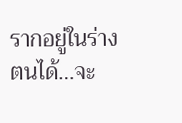รากอยู่ในร่างตนได้…จะ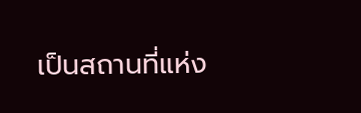เป็นสถานที่แห่ง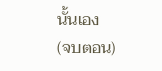นั้นเอง
(จบตอน)